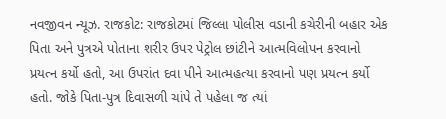નવજીવન ન્યૂઝ. રાજકોટ: રાજકોટમાં જિલ્લા પોલીસ વડાની કચેરીની બહાર એક પિતા અને પુત્રએ પોતાના શરીર ઉપર પેટ્રોલ છાંટીને આત્મવિલોપન કરવાનો પ્રયત્ન કર્યો હતો, આ ઉપરાંત દવા પીને આત્મહત્યા કરવાનો પણ પ્રયત્ન કર્યો હતો. જોકે પિતા-પુત્ર દિવાસળી ચાંપે તે પહેલા જ ત્યાં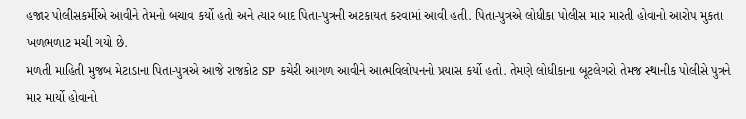હજાર પોલીસકર્મીએ આવીને તેમનો બચાવ કર્યો હતો અને ત્યાર બાદ પિતા-પુત્રની અટકાયત કરવામાં આવી હતી. પિતા-પુત્રએ લોધીકા પોલીસ માર મારતી હોવાનો આરોપ મુકતા ખળભળાટ મચી ગયો છે.
મળતી માહિતી મુજબ મેટાડાના પિતા-પુત્રએ આજે રાજકોટ SP કચેરી આગળ આવીને આત્મવિલોપનનો પ્રયાસ કર્યો હતો. તેમણે લોધીકાના બૂટલેગરો તેમજ સ્થાનીક પોલીસે પુત્રને માર માર્યો હોવાનો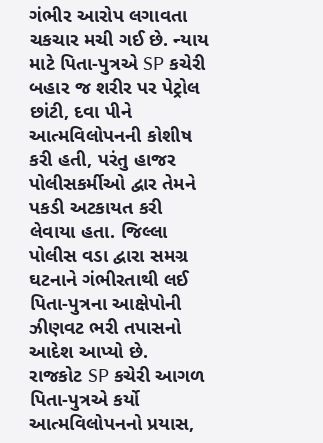ગંભીર આરોપ લગાવતા ચકચાર મચી ગઈ છે. ન્યાય માટે પિતા-પુત્રએ SP કચેરી બહાર જ શરીર પર પેટ્રોલ છાંટી, દવા પીને આત્મવિલોપનની કોશીષ કરી હતી, પરંતુ હાજર પોલીસકર્મીઓ દ્વાર તેમને પકડી અટકાયત કરી લેવાયા હતા. જિલ્લા પોલીસ વડા દ્વારા સમગ્ર ઘટનાને ગંભીરતાથી લઈ પિતા-પુત્રના આક્ષેપોની ઝીણવટ ભરી તપાસનો આદેશ આપ્યો છે.
રાજકોટ SP કચેરી આગળ પિતા-પુત્રએ કર્યો આત્મવિલોપનનો પ્રયાસ,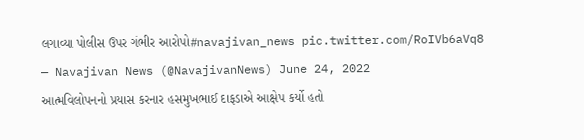લગાવ્યા પોલીસ ઉપર ગંભીર આરોપો#navajivan_news pic.twitter.com/RoIVb6aVq8
— Navajivan News (@NavajivanNews) June 24, 2022
આત્મવિલોપનનો પ્રયાસ કરનાર હસમુખભાઈ દાફડાએ આક્ષેપ કર્યો હતો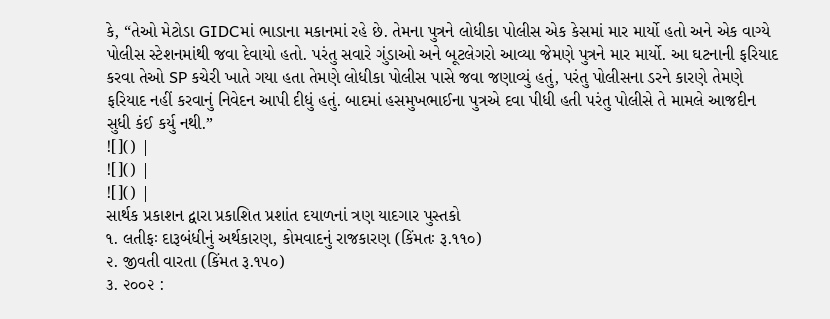કે, “તેઓ મેટોડા GIDCમાં ભાડાના મકાનમાં રહે છે. તેમના પુત્રને લોધીકા પોલીસ એક કેસમાં માર માર્યો હતો અને એક વાગ્યે પોલીસ સ્ટેશનમાંથી જવા દેવાયો હતો. પરંતુ સવારે ગુંડાઓ અને બૂટલેગરો આવ્યા જેમણે પુત્રને માર માર્યો. આ ઘટનાની ફરિયાદ કરવા તેઓ SP કચેરી ખાતે ગયા હતા તેમણે લોધીકા પોલીસ પાસે જવા જણાવ્યું હતું, પરંતુ પોલીસના ડરને કારણે તેમણે ફરિયાદ નહીં કરવાનું નિવેદન આપી દીધું હતું. બાદમાં હસમુખભાઈના પુત્રએ દવા પીધી હતી પરંતુ પોલીસે તે મામલે આજદીન સુધી કંઈ કર્યુ નથી.”
![]() |
![]() |
![]() |
સાર્થક પ્રકાશન દ્વારા પ્રકાશિત પ્રશાંત દયાળનાં ત્રણ યાદગાર પુસ્તકો
૧. લતીફઃ દારૂબંધીનું અર્થકારણ, કોમવાદનું રાજકારણ (કિંમતઃ રૂ.૧૧૦)
૨. જીવતી વારતા (કિંમત રૂ.૧૫૦)
૩. ૨૦૦૨ :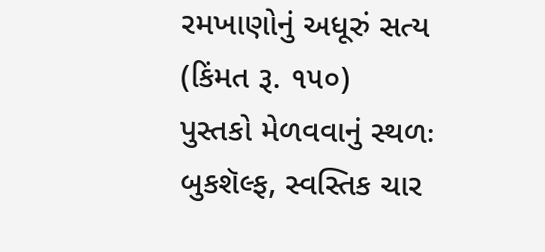રમખાણોનું અધૂરું સત્ય (કિંમત રૂ. ૧૫૦)
પુસ્તકો મેળવવાનું સ્થળઃ બુકશૅલ્ફ, સ્વસ્તિક ચાર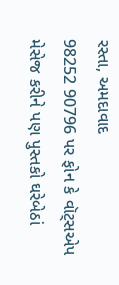રસ્તા, અમદાવાદ
98252 90796 પર ફોન કે વૉટ્સએપ મેસેજ કરીને પણ પુસ્તકો ઘરેબેઠાં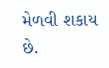મેળવી શકાય છે.